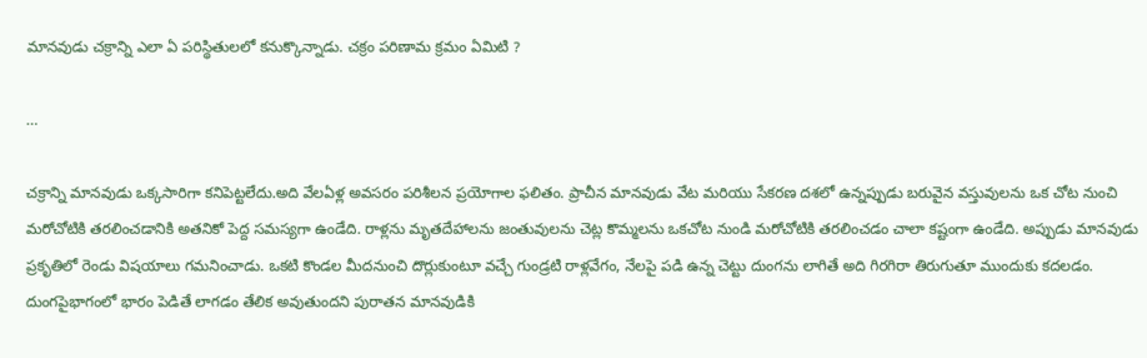మానవుడు చక్రాన్ని ఎలా ఏ పరిస్థితులలో కనుక్కొన్నాడు. చక్రం పరిణామ క్రమం ఏమిటి ?

...

చక్రాన్ని మానవుడు ఒక్కసారిగా కనిపెట్టలేదు.అది వేలఏళ్ల అవసరం పరిశీలన ప్రయోగాల ఫలితం. ప్రాచీన మానవుడు వేట మరియు సేకరణ దశలో ఉన్నప్పుడు బరువైన వస్తువులను ఒక చోట నుంచి మరోచోటికి తరలించడానికి అతనికో పెద్ద సమస్యగా ఉండేది. రాళ్లను మృతదేహాలను జంతువులను చెట్ల కొమ్మలను ఒకచోట నుండి మరోచోటికి తరలించడం చాలా కష్టంగా ఉండేది. అప్పుడు మానవుడు ప్రకృతిలో రెండు విషయాలు గమనించాడు. ఒకటి కొండల మీదనుంచి దొర్లుకుంటూ వచ్చే గుండ్రటి రాళ్లవేగం, నేలపై పడి ఉన్న చెట్టు దుంగను లాగితే అది గిరగిరా తిరుగుతూ ముందుకు కదలడం. దుంగపైభాగంలో భారం పెడితే లాగడం తేలిక అవుతుందని పురాతన మానవుడికి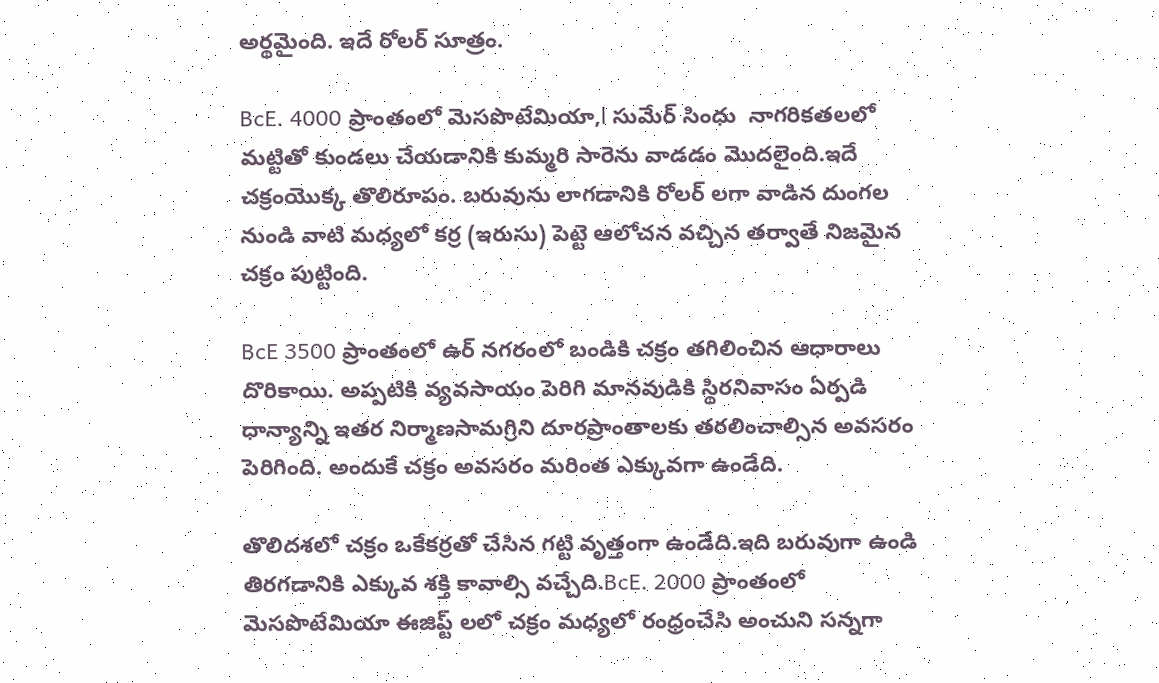అర్థమైంది. ఇదే రోలర్ సూత్రం.

BcE. 4000 ప్రాంతంలో మెసపొటేమియా,l సుమేర్ సింధు  నాగరికతలలో మట్టితో కుండలు చేయడానికి కుమ్మరి సారెను వాడడం మొదలైంది.ఇదే చక్రంయొక్క తొలిరూపం. బరువును లాగడానికి రోలర్ లగా వాడిన దుంగల నుండి వాటి మధ్యలో కర్ర (ఇరుసు) పెట్టె ఆలోచన వచ్చిన తర్వాతే నిజమైన చక్రం పుట్టింది.

BcE 3500 ప్రాంతంలో ఉర్ నగరంలో బండికి చక్రం తగిలించిన ఆధారాలు దొరికాయి. అప్పటికి వ్యవసాయం పెరిగి మానవుడికి స్థిరనివాసం ఏర్పడి ధాన్యాన్ని ఇతర నిర్మాణసామగ్రిని దూరప్రాంతాలకు తరలించాల్సిన అవసరం పెరిగింది. అందుకే చక్రం అవసరం మరింత ఎక్కువగా ఉండేది.

తొలిదశలో చక్రం ఒకేకర్రతో చేసిన గట్టి వృత్తంగా ఉండేది.ఇది బరువుగా ఉండి తిరగడానికి ఎక్కువ శక్తి కావాల్సి వచ్చేది.BcE. 2000 ప్రాంతంలో మెసపొటేమియా ఈజిప్ట్ లలో చక్రం మధ్యలో రంధ్రంచేసి అంచుని సన్నగా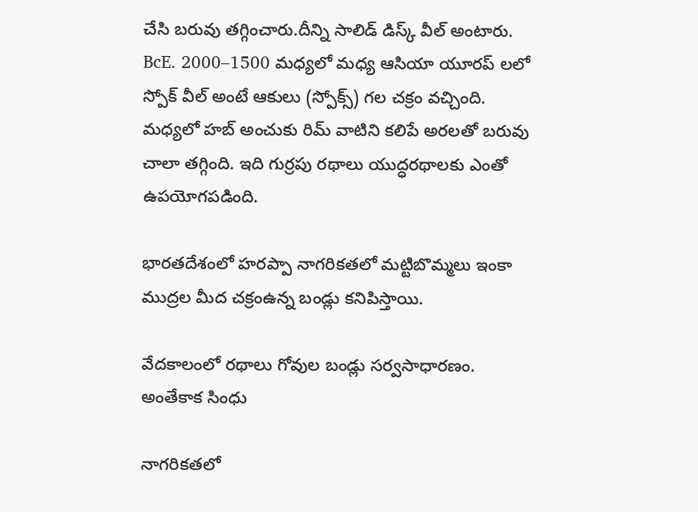చేసి బరువు తగ్గించారు.దీన్ని సాలిడ్ డిస్క్ వీల్ అంటారు. BcE. 2000–1500 మధ్యలో మధ్య ఆసియా యూరప్ లలో స్పోక్ వీల్ అంటే ఆకులు (స్పోక్స్) గల చక్రం వచ్చింది. మధ్యలో హబ్ అంచుకు రిమ్ వాటిని కలిపే అరలతో బరువు చాలా తగ్గింది. ఇది గుర్రపు రథాలు యుద్ధరథాలకు ఎంతో ఉపయోగపడింది.

భారతదేశంలో హరప్పా నాగరికతలో మట్టిబొమ్మలు ఇంకా ముద్రల మీద చక్రంఉన్న బండ్లు కనిపిస్తాయి.

వేదకాలంలో రథాలు గోవుల బండ్లు సర్వసాధారణం. అంతేకాక సింధు

నాగరికతలో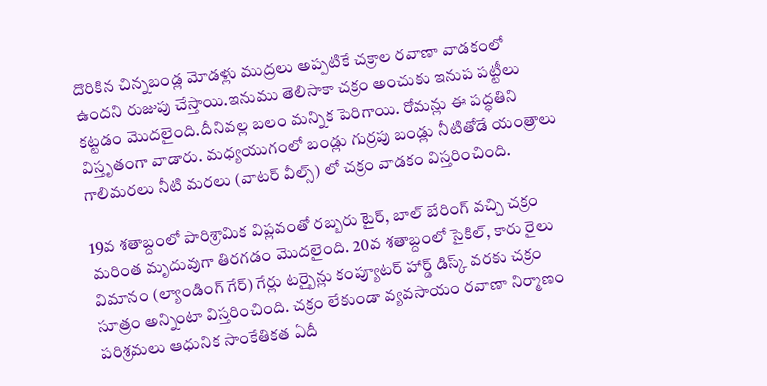దొరికిన చిన్నబండ్ల మోడళ్లు ముద్రలు అప్పటికే చక్రాల రవాణా వాడకంలో ఉందని రుజుపు చేస్తాయి.ఇనుము తెలిసాకా చక్రం అంచుకు ఇనుప పట్టీలు కట్టడం మొదలైంది.దీనివల్ల బలం మన్నిక పెరిగాయి. రోమన్లు ఈ పద్ధతిని విస్తృతంగా వాడారు. మధ్యయుగంలో బండ్లు గుర్రపు బండ్లు నీటితోడే యంత్రాలు గాలిమరలు నీటి మరలు (వాటర్ వీల్స్) లో చక్రం వాడకం విస్తరించింది.

19వ శతాబ్దంలో పారిశ్రామిక విప్లవంతో రబ్బరు టైర్, బాల్ బేరింగ్ వచ్చి చక్రం మరింత మృదువుగా తిరగడం మొదలైంది. 20వ శతాబ్దంలో సైకిల్, కారు రైలు విమానం (ల్యాండింగ్ గేర్) గేర్లు టర్బైన్లు కంప్యూటర్ హార్డ్ డిస్క్ వరకు చక్రం సూత్రం అన్నింటా విస్తరించింది. చక్రం లేకుండా వ్యవసాయం రవాణా నిర్మాణం పరిశ్రమలు ఆధునిక సాంకేతికత ఏదీ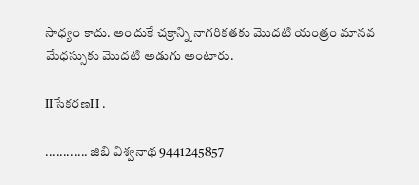సాధ్యం కాదు. అందుకే చక్రాన్ని నాగరికతకు మొదటి యంత్రం మానవ మేధస్సుకు మొదటి అడుగు అంటారు.

IIసేకరణII .

............ జిబి విశ్వనాథ 9441245857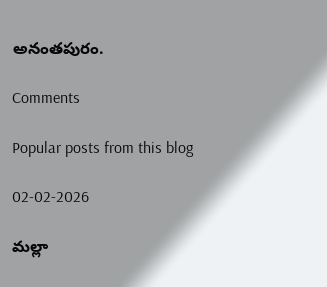అనంతపురం.

Comments

Popular posts from this blog

02-02-2026

మల్లా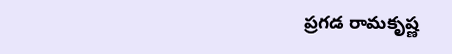ప్రగడ రామకృష్ణ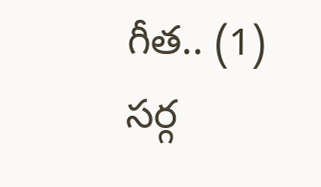గీత.. (1) సర్గ